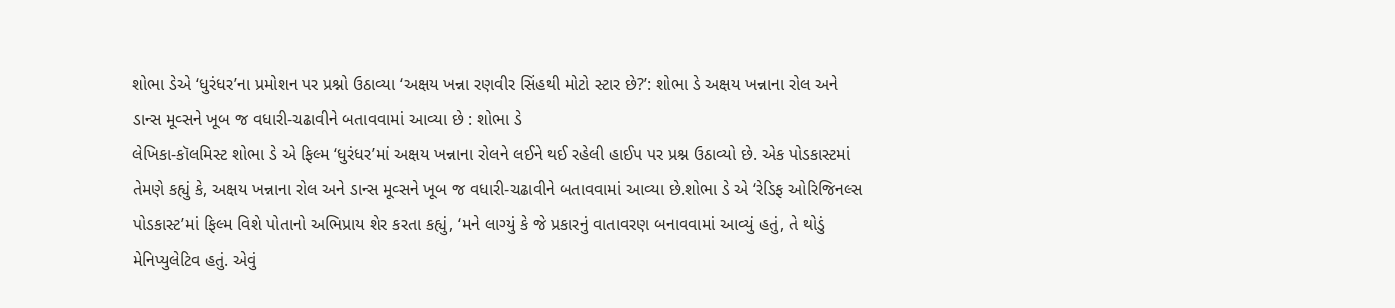શોભા ડેએ ‘ધુરંધર’ના પ્રમોશન પર પ્રશ્નો ઉઠાવ્યા ‘અક્ષય ખન્ના રણવીર સિંહથી મોટો સ્ટાર છે?’: શોભા ડે અક્ષય ખન્નાના રોલ અને ડાન્સ મૂવ્સને ખૂબ જ વધારી-ચઢાવીને બતાવવામાં આવ્યા છે : શોભા ડે
લેખિકા-કૉલમિસ્ટ શોભા ડે એ ફિલ્મ ‘ધુરંધર’માં અક્ષય ખન્નાના રોલને લઈને થઈ રહેલી હાઈપ પર પ્રશ્ન ઉઠાવ્યો છે. એક પોડકાસ્ટમાં તેમણે કહ્યું કે, અક્ષય ખન્નાના રોલ અને ડાન્સ મૂવ્સને ખૂબ જ વધારી-ચઢાવીને બતાવવામાં આવ્યા છે.શોભા ડે એ ‘રેડિફ ઓરિજિનલ્સ પોડકાસ્ટ’માં ફિલ્મ વિશે પોતાનો અભિપ્રાય શેર કરતા કહ્યું, ‘મને લાગ્યું કે જે પ્રકારનું વાતાવરણ બનાવવામાં આવ્યું હતું, તે થોડું મેનિપ્યુલેટિવ હતું. એવું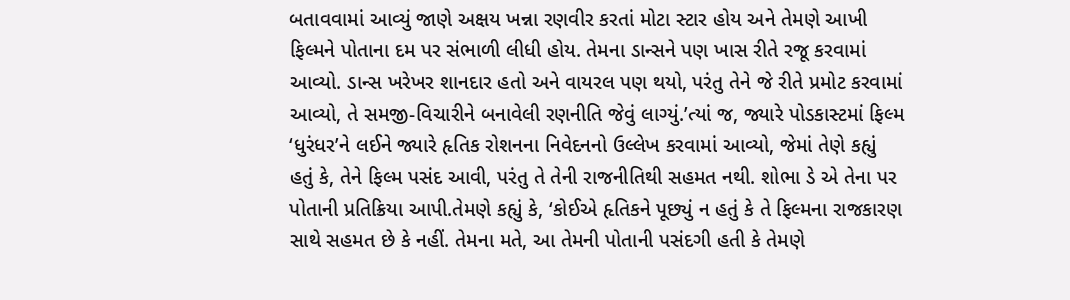બતાવવામાં આવ્યું જાણે અક્ષય ખન્ના રણવીર કરતાં મોટા સ્ટાર હોય અને તેમણે આખી ફિલ્મને પોતાના દમ પર સંભાળી લીધી હોય. તેમના ડાન્સને પણ ખાસ રીતે રજૂ કરવામાં આવ્યો. ડાન્સ ખરેખર શાનદાર હતો અને વાયરલ પણ થયો, પરંતુ તેને જે રીતે પ્રમોટ કરવામાં આવ્યો, તે સમજી-વિચારીને બનાવેલી રણનીતિ જેવું લાગ્યું.’ત્યાં જ, જ્યારે પોડકાસ્ટમાં ફિલ્મ ‘ધુરંધર’ને લઈને જ્યારે હૃતિક રોશનના નિવેદનનો ઉલ્લેખ કરવામાં આવ્યો, જેમાં તેણે કહ્યું હતું કે, તેને ફિલ્મ પસંદ આવી, પરંતુ તે તેની રાજનીતિથી સહમત નથી. શોભા ડે એ તેના પર પોતાની પ્રતિક્રિયા આપી.તેમણે કહ્યું કે, ‘કોઈએ હૃતિકને પૂછ્યું ન હતું કે તે ફિલ્મના રાજકારણ સાથે સહમત છે કે નહીં. તેમના મતે, આ તેમની પોતાની પસંદગી હતી કે તેમણે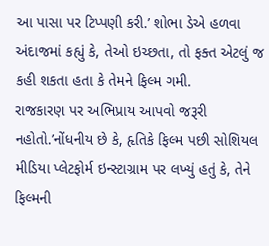આ પાસા પર ટિપ્પણી કરી.’ શોભા ડેએ હળવા અંદાજમાં કહ્યું કે, તેઓ ઇચ્છતા, તો ફક્ત એટલું જ કહી શકતા હતા કે તેમને ફિલ્મ ગમી.
રાજકારણ પર અભિપ્રાય આપવો જરૂરી નહોતો.’નોંધનીય છે કે, હૃતિકે ફિલ્મ પછી સોશિયલ મીડિયા પ્લેટફોર્મ ઇન્સ્ટાગ્રામ પર લખ્યું હતું કે, તેને ફિલ્મની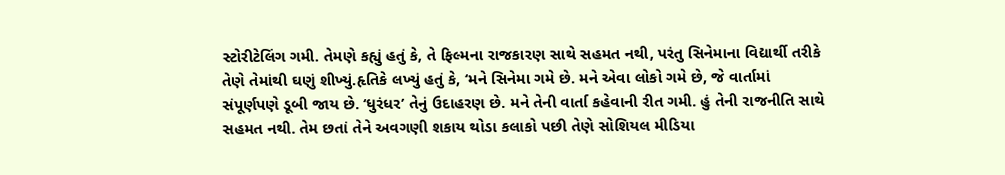સ્ટોરીટેલિંગ ગમી. તેમણે કહ્યું હતું કે, તે ફિલ્મના રાજકારણ સાથે સહમત નથી, પરંતુ સિનેમાના વિદ્યાર્થી તરીકે તેણે તેમાંથી ઘણું શીખ્યું.હૃતિકે લખ્યું હતું કે, ‘મને સિનેમા ગમે છે. મને એવા લોકો ગમે છે, જે વાર્તામાં સંપૂર્ણપણે ડૂબી જાય છે. ‘ધુરંધર’ તેનું ઉદાહરણ છે. મને તેની વાર્તા કહેવાની રીત ગમી. હું તેની રાજનીતિ સાથે સહમત નથી. તેમ છતાં તેને અવગણી શકાય થોડા કલાકો પછી તેણે સોશિયલ મીડિયા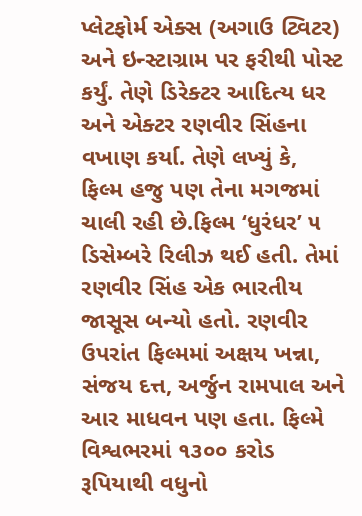પ્લેટફોર્મ એક્સ (અગાઉ ટ્વિટર) અને ઇન્સ્ટાગ્રામ પર ફરીથી પોસ્ટ કર્યું. તેણે ડિરેક્ટર આદિત્ય ધર અને એક્ટર રણવીર સિંહના વખાણ કર્યા. તેણે લખ્યું કે, ફિલ્મ હજુ પણ તેના મગજમાં ચાલી રહી છે.ફિલ્મ ‘ધુરંધર’ ૫ ડિસેમ્બરે રિલીઝ થઈ હતી. તેમાં રણવીર સિંહ એક ભારતીય જાસૂસ બન્યો હતો. રણવીર ઉપરાંત ફિલ્મમાં અક્ષય ખન્ના, સંજય દત્ત, અર્જુન રામપાલ અને આર માધવન પણ હતા. ફિલ્મે વિશ્વભરમાં ૧૩૦૦ કરોડ રૂપિયાથી વધુનો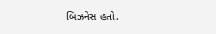બિઝનેસ હતો.